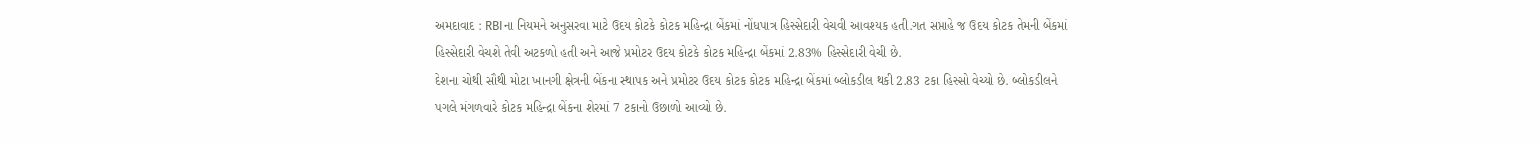અમદાવાદ : RBIના નિયમને અનુસરવા માટે ઉદય કોટકે કોટક મહિન્દ્રા બેંકમાં નોંધપાત્ર હિસ્સેદારી વેચવી આવશ્યક હતી.ગત સપ્તાહે જ ઉદય કોટક તેમની બેંકમાં હિસ્સેદારી વેચશે તેવી અટકળો હતી અને આજે પ્રમોટર ઉદય કોટકે કોટક મહિન્દ્રા બેંકમાં 2.83% હિસ્સેદારી વેચી છે.
દેશના ચોથી સૌથી મોટા ખાનગી ક્ષેત્રની બેંકના સ્થાપક અને પ્રમોટર ઉદય કોટક કોટક મહિન્દ્રા બેંકમાં બ્લોકડીલ થકી 2.83 ટકા હિસ્સો વેચ્યો છે. બ્લોકડીલને પગલે મંગળવારે કોટક મહિન્દ્રા બેંકના શેરમાં 7 ટકાનો ઉછાળો આવ્યો છે.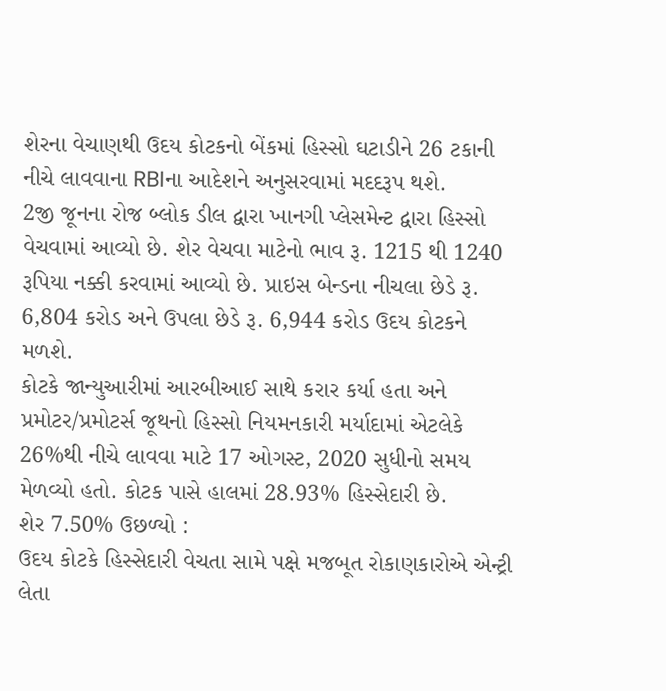શેરના વેચાણથી ઉદય કોટકનો બેંકમાં હિસ્સો ઘટાડીને 26 ટકાની નીચે લાવવાના RBIના આદેશને અનુસરવામાં મદદરૂપ થશે.
2જી જૂનના રોજ બ્લોક ડીલ દ્વારા ખાનગી પ્લેસમેન્ટ દ્વારા હિસ્સો વેચવામાં આવ્યો છે. શેર વેચવા માટેનો ભાવ રૂ. 1215 થી 1240 રૂપિયા નક્કી કરવામાં આવ્યો છે. પ્રાઇસ બેન્ડના નીચલા છેડે રૂ. 6,804 કરોડ અને ઉપલા છેડે રૂ. 6,944 કરોડ ઉદય કોટકને મળશે.
કોટકે જાન્યુઆરીમાં આરબીઆઈ સાથે કરાર કર્યા હતા અને પ્રમોટર/પ્રમોટર્સ જૂથનો હિસ્સો નિયમનકારી મર્યાદામાં એટલેકે 26%થી નીચે લાવવા માટે 17 ઓગસ્ટ, 2020 સુધીનો સમય મેળવ્યો હતો. કોટક પાસે હાલમાં 28.93% હિસ્સેદારી છે.
શેર 7.50% ઉછળ્યો :
ઉદય કોટકે હિસ્સેદારી વેચતા સામે પક્ષે મજબૂત રોકાણકારોએ એન્ટ્રી લેતા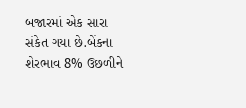બજારમાં એક સારા સંકેત ગયા છે.બેંકના શેરભાવ 8% ઉછળીને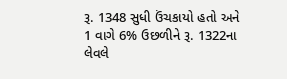રૂ. 1348 સુધી ઉંચકાયો હતો અને 1 વાગે 6% ઉછળીને રૂ. 1322ના લેવલે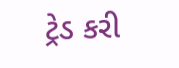ટ્રેડ કરી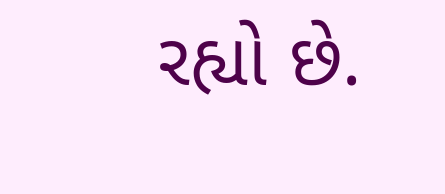રહ્યો છે.